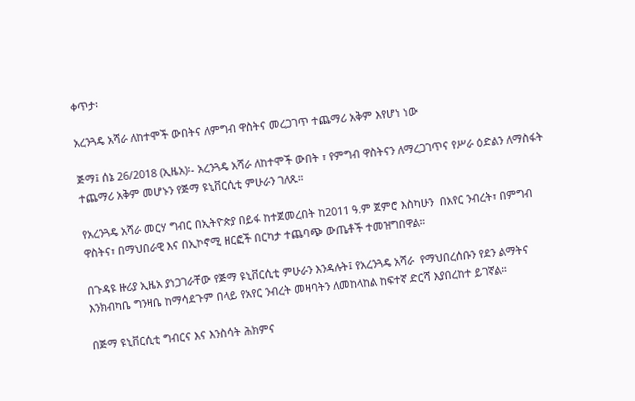ቀጥታ፡

አረንጓዴ አሻራ ለከተሞች ውበትና ለምግብ ዋስትና መረጋገጥ ተጨማሪ አቅም እየሆነ ነው

ጅማ፤ ሰኔ 26/2018 (ኢዜአ)፡- አረንጓዴ አሻራ ለከተሞች ውበት ፣ የምግብ ዋስትናን ለማረጋገጥና የሥራ ዕድልን ለማስፋት ተጨማሪ አቅም መሆኑን የጅማ ዩኒቨርሲቲ ምሁራን ገለጹ።

የአረንጓዴ አሻራ መርሃ ግብር በኢትዮጵያ በይፋ ከተጀመረበት ከ2011 ዓ.ም ጀምሮ እስካሁን  በአየር ንብረት፣ በምግብ ዋስትና፣ በማህበራዊ እና በኢኮኖሚ ዘርፎች በርካታ ተጨባጭ ውጤቶች ተመዝግበዋል።

በጉዳዩ ዙሪያ ኢዜአ ያነጋገራቸው የጅማ ዩኒቨርሲቲ ምሁራን እንዳሉት፤ የአረንጓዴ አሻራ  የማህበረሰቡን የደን ልማትና እንክብካቤ ግንዛቤ ከማሳደጉም በላይ የአየር ንብረት መዛባትን ለመከላከል ከፍተኛ ድርሻ እያበረከተ ይገኛል።

በጅማ ዩኒቨርሲቲ ግብርና እና እንስሳት ሕክምና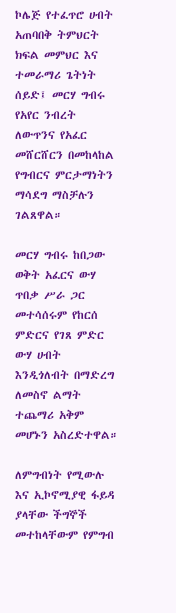ኮሌጅ የተፈጥሮ ሀብት አጠባበቅ ትምህርት ክፍል መምህር እና ተመራማሪ ጌትነት ሰይድ፤ መርሃ ግብሩ የአየር ንብረት ለውጥንና የአፈር መሸርሸርን በመከላከል የግብርና ምርታማነትን ማሳደግ ማስቻሉን ገልጸዋል።

መርሃ ግብሩ ከበጋው ወቅት አፈርና ውሃ ጥበቃ ሥራ ጋር መተሳሰሩም የከርሰ ምድርና የገጸ ምድር ውሃ ሀብት እንዲጎለብት በማድረግ ለመስኖ ልማት ተጨማሪ አቅም መሆኑን አስረድተዋል።

ለምግብነት የሚውሉ እና ኢኮኖሚያዊ ፋይዳ ያላቸው ችግኞች መተከላቸውም የምግብ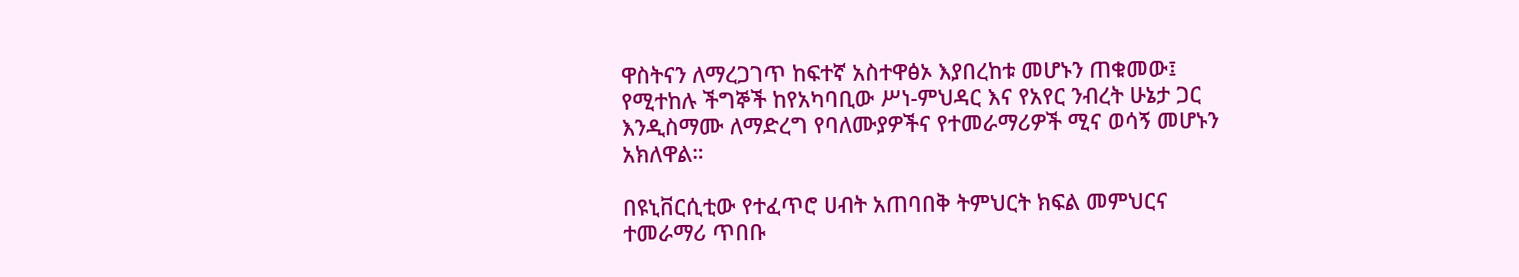ዋስትናን ለማረጋገጥ ከፍተኛ አስተዋፅኦ እያበረከቱ መሆኑን ጠቁመው፤ የሚተከሉ ችግኞች ከየአካባቢው ሥነ-ምህዳር እና የአየር ንብረት ሁኔታ ጋር እንዲስማሙ ለማድረግ የባለሙያዎችና የተመራማሪዎች ሚና ወሳኝ መሆኑን አክለዋል።

በዩኒቨርሲቲው የተፈጥሮ ሀብት አጠባበቅ ትምህርት ክፍል መምህርና ተመራማሪ ጥበቡ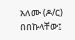አለሙ (ዶ/ር) በበኩላቸው፤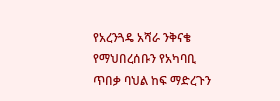የአረንጓዴ አሻራ ንቅናቄ የማህበረሰቡን የአካባቢ ጥበቃ ባህል ከፍ ማድረጉን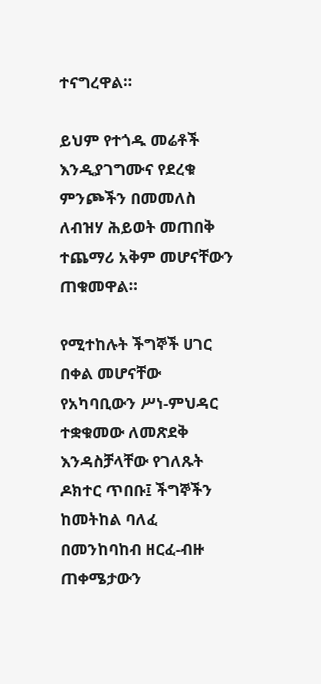ተናግረዋል።

ይህም የተጎዱ መሬቶች እንዲያገግሙና የደረቁ ምንጮችን በመመለስ ለብዝሃ ሕይወት መጠበቅ ተጨማሪ አቅም መሆናቸውን ጠቁመዋል።

የሚተከሉት ችግኞች ሀገር በቀል መሆናቸው የአካባቢውን ሥነ-ምህዳር ተቋቁመው ለመጽደቅ እንዳስቻላቸው የገለጹት ዶክተር ጥበቡ፤ ችግኞችን ከመትከል ባለፈ በመንከባከብ ዘርፈ-ብዙ ጠቀሜታውን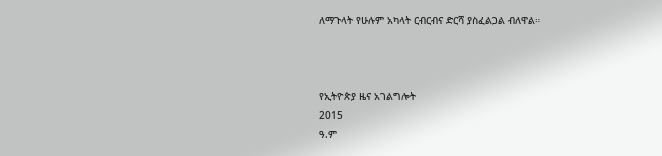ለማጉላት የሁሉም አካላት ርብርብና ድርሻ ያስፈልጋል ብለዋል።



የኢትዮጵያ ዜና አገልግሎት
2015
ዓ.ም